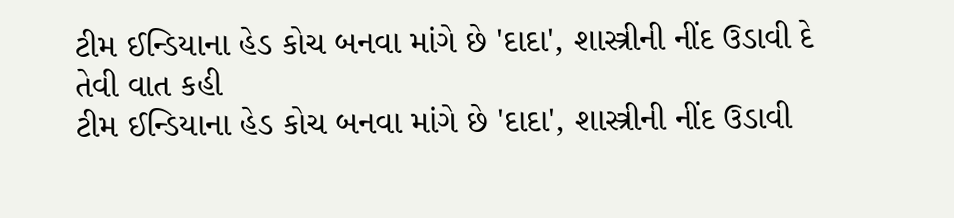ટીમ ઈન્ડિયાના હેડ કોચ બનવા માંગે છે 'દાદા', શાસ્ત્રીની નીંદ ઉડાવી દે તેવી વાત કહી
ટીમ ઈન્ડિયાના હેડ કોચ બનવા માંગે છે 'દાદા', શાસ્ત્રીની નીંદ ઉડાવી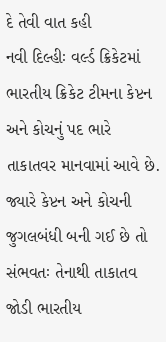દે તેવી વાત કહી
નવી દિલ્હીઃ વર્લ્ડ ક્રિકેટમાં ભારતીય ક્રિકેટ ટીમના કેપ્ટન અને કોચનું પદ ભારે તાકાતવર માનવામાં આવે છે. જ્યારે કેપ્ટન અને કોચની જુગલબંધી બની ગઈ છે તો સંભવતઃ તેનાથી તાકાતવ જોડી ભારતીય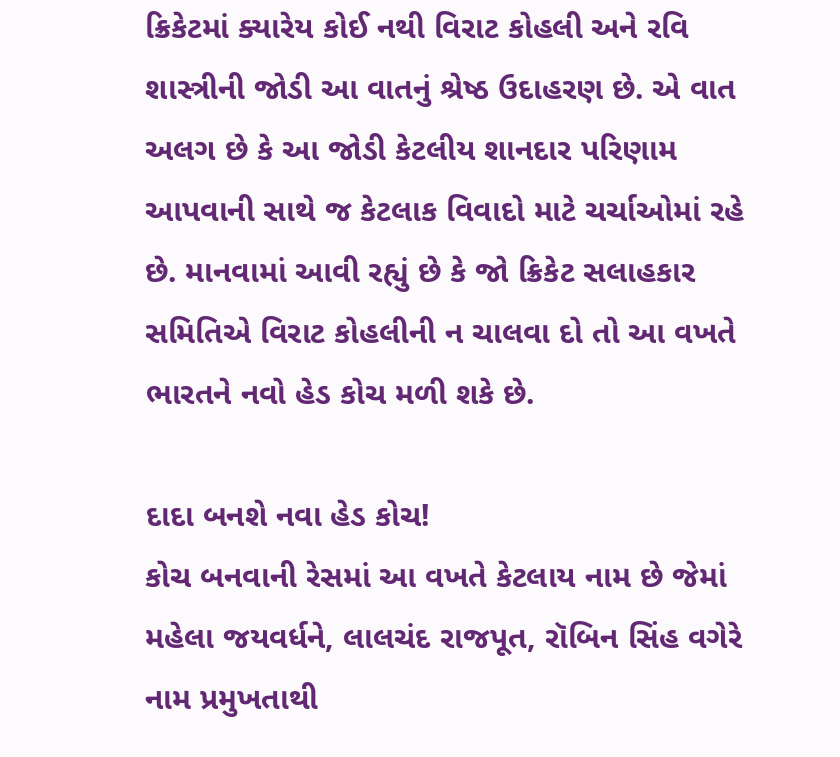ક્રિકેટમાં ક્યારેય કોઈ નથી વિરાટ કોહલી અને રવિ શાસ્ત્રીની જોડી આ વાતનું શ્રેષ્ઠ ઉદાહરણ છે. એ વાત અલગ છે કે આ જોડી કેટલીય શાનદાર પરિણામ આપવાની સાથે જ કેટલાક વિવાદો માટે ચર્ચાઓમાં રહે છે. માનવામાં આવી રહ્યું છે કે જો ક્રિકેટ સલાહકાર સમિતિએ વિરાટ કોહલીની ન ચાલવા દો તો આ વખતે ભારતને નવો હેડ કોચ મળી શકે છે.

દાદા બનશે નવા હેડ કોચ!
કોચ બનવાની રેસમાં આ વખતે કેટલાય નામ છે જેમાં મહેલા જયવર્ધને, લાલચંદ રાજપૂત, રૉબિન સિંહ વગેરે નામ પ્રમુખતાથી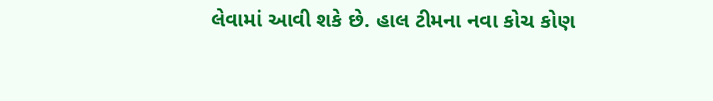લેવામાં આવી શકે છે. હાલ ટીમના નવા કોચ કોણ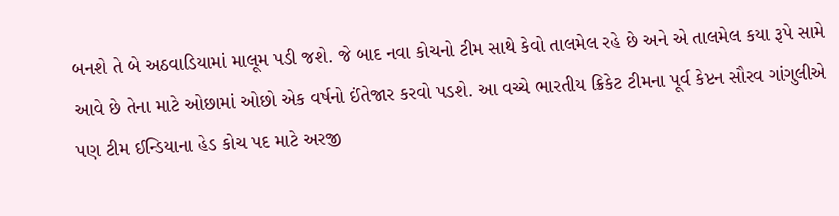બનશે તે બે અઠવાડિયામાં માલૂમ પડી જશે. જે બાદ નવા કોચનો ટીમ સાથે કેવો તાલમેલ રહે છે અને એ તાલમેલ કયા રૂપે સામે આવે છે તેના માટે ઓછામાં ઓછો એક વર્ષનો ઈંતેજાર કરવો પડશે. આ વચ્ચે ભારતીય ક્રિકેટ ટીમના પૂર્વ કેપ્ટન સૌરવ ગાંગુલીએ પણ ટીમ ઈન્ડિયાના હેડ કોચ પદ માટે અરજી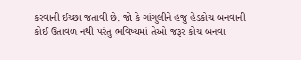કરવાની ઈચ્છા જતાવી છે. જો કે ગાંગુલીને હજુ હેડકોચ બનવાની કોઈ ઉતાવળ નથી પરંતુ ભવિષ્યમાં તેઓ જરૂર કોચ બનવા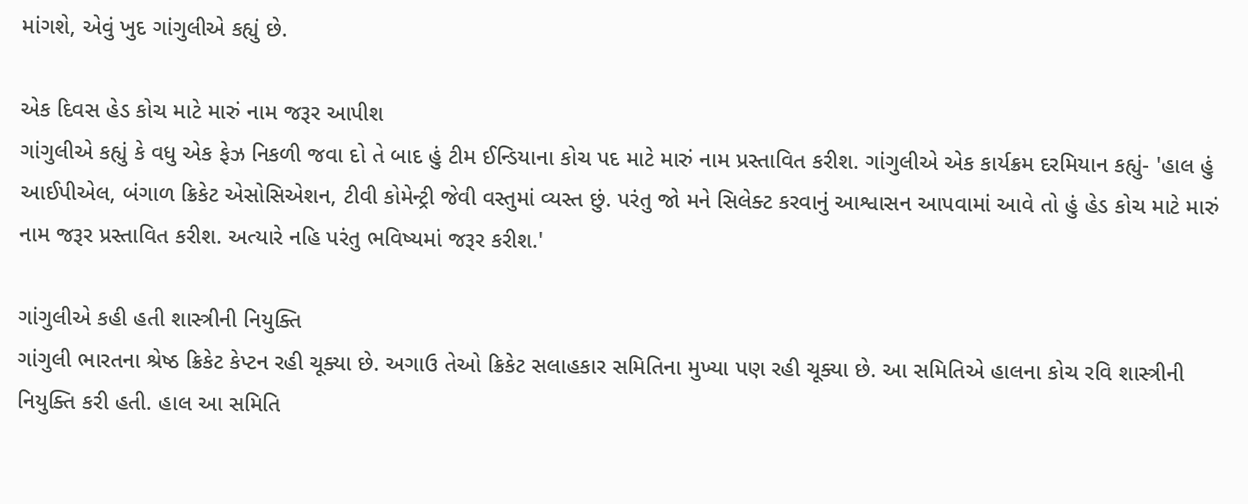માંગશે, એવું ખુદ ગાંગુલીએ કહ્યું છે.

એક દિવસ હેડ કોચ માટે મારું નામ જરૂર આપીશ
ગાંગુલીએ કહ્યું કે વધુ એક ફેઝ નિકળી જવા દો તે બાદ હું ટીમ ઈન્ડિયાના કોચ પદ માટે મારું નામ પ્રસ્તાવિત કરીશ. ગાંગુલીએ એક કાર્યક્રમ દરમિયાન કહ્યું- 'હાલ હું આઈપીએલ, બંગાળ ક્રિકેટ એસોસિએશન, ટીવી કોમેન્ટ્રી જેવી વસ્તુમાં વ્યસ્ત છું. પરંતુ જો મને સિલેક્ટ કરવાનું આશ્વાસન આપવામાં આવે તો હું હેડ કોચ માટે મારું નામ જરૂર પ્રસ્તાવિત કરીશ. અત્યારે નહિ પરંતુ ભવિષ્યમાં જરૂર કરીશ.'

ગાંગુલીએ કહી હતી શાસ્ત્રીની નિયુક્તિ
ગાંગુલી ભારતના શ્રેષ્ઠ ક્રિકેટ કેપ્ટન રહી ચૂક્યા છે. અગાઉ તેઓ ક્રિકેટ સલાહકાર સમિતિના મુખ્યા પણ રહી ચૂક્યા છે. આ સમિતિએ હાલના કોચ રવિ શાસ્ત્રીની નિયુક્તિ કરી હતી. હાલ આ સમિતિ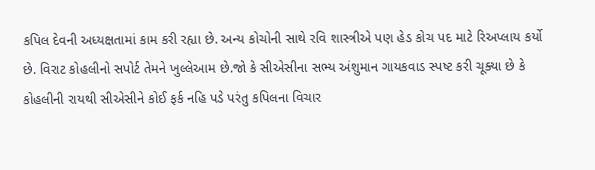કપિલ દેવની અધ્યક્ષતામાં કામ કરી રહ્યા છે. અન્ય કોચોની સાથે રવિ શાસ્ત્રીએ પણ હેડ કોચ પદ માટે રિઅપ્લાય કર્યો છે. વિરાટ કોહલીનો સપોર્ટ તેમને ખુલ્લેઆમ છે.જો કે સીએસીના સભ્ય અંશુમાન ગાયકવાડ સ્પષ્ટ કરી ચૂક્યા છે કે કોહલીની રાયથી સીએસીને કોઈ ફર્ક નહિ પડે પરંતુ કપિલના વિચાર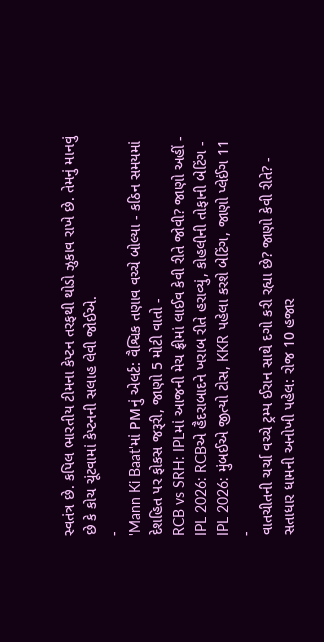સ્વતંત્ર છે. કપિલ ભારતીય ટીમના કેપ્ટન તરફથી થોડો ઝુકાવ રાખે છે. તેમનું માનવું છે કે કોચ ચૂંટવામાં કેપ્ટનની સલાહ લેવી જોઈએ.
-
'Mann Ki Baat'માં PMનું એલર્ટ: વૈશ્વિક તણાવ વચ્ચે બોલ્યા - કઠિન સમયમાં દેશહિત પર ફોકસ જરૂરી, જાણો 5 મોટી વાતો -
RCB vs SRH: IPLમાં આજની મેચ ફ્રીમાં લાઈવ કેવી રીતે જોવી? જાણો અહીં -
IPL 2026: RCBએ હૈદરાબાદને ખરાબ રીતે હરાવ્યું, કોહલીની તોફાની બેટિંગ -
IPL 2026: મુંબઈએ જીત્યો ટોસ, KKR પહેલા કરશે બેટિંગ, જાણો પ્લેઈંગ 11 -
વાતચીતની ચર્ચા વચ્ચે ટ્રમ્પ ઈરાન સાથે દગો કરી રહ્યા છે? જાણો કેવી રીતે? -
સતાધાર ધામની અનોખી પહેલ: રોજ 10 હજાર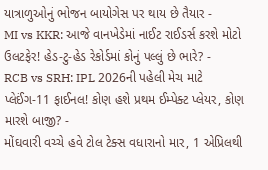યાત્રાળુઓનું ભોજન બાયોગેસ પર થાય છે તૈયાર -
MI vs KKR: આજે વાનખેડેમાં નાઈટ રાઈડર્સ કરશે મોટો ઉલટફેર! હેડ-ટુ-હેડ રેકોર્ડમાં કોનું પલ્લું છે ભારે? -
RCB vs SRH: IPL 2026ની પહેલી મેચ માટે પ્લેઈંગ-11 ફાઈનલ! કોણ હશે પ્રથમ ઈમ્પેક્ટ પ્લેયર, કોણ મારશે બાજી? -
મોંઘવારી વચ્ચે હવે ટોલ ટેક્સ વધારાનો માર, 1 એપ્રિલથી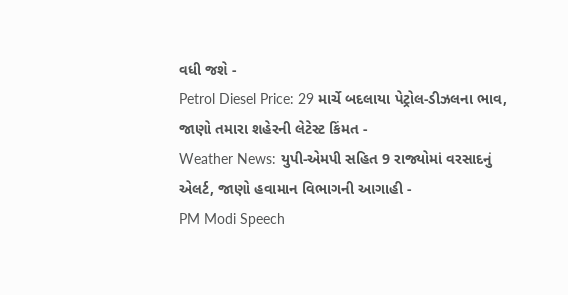વધી જશે -
Petrol Diesel Price: 29 માર્ચે બદલાયા પેટ્રોલ-ડીઝલના ભાવ, જાણો તમારા શહેરની લેટેસ્ટ કિંમત -
Weather News: યુપી-એમપી સહિત 9 રાજ્યોમાં વરસાદનું એલર્ટ, જાણો હવામાન વિભાગની આગાહી -
PM Modi Speech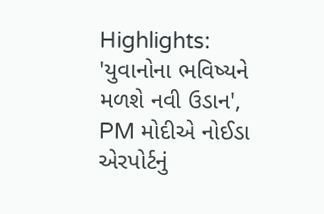Highlights: 'યુવાનોના ભવિષ્યને મળશે નવી ઉડાન', PM મોદીએ નોઈડા એરપોર્ટનું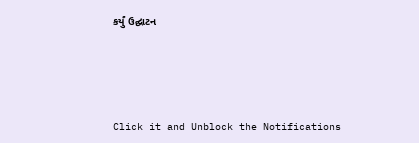કર્યું ઉદ્ઘાટન






Click it and Unblock the Notifications